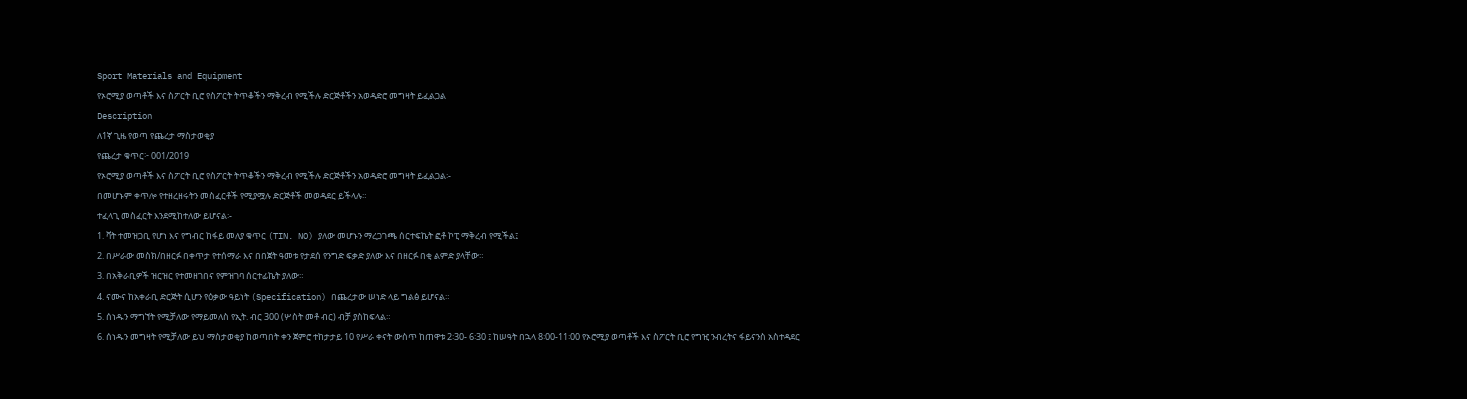Sport Materials and Equipment
የኦሮሚያ ወጣቶች እና ስፖርት ቢሮ የስፖርት ትጥቆችን ማቅረብ የሚችሉ ድርጅቶችን አወዳድሮ መግዛት ይፈልጋል
Description
ለ1ኛ ጊዜ የወጣ የጨረታ ማስታወቂያ
የጨረታ ቁጥር፦ 001/2019
የኦሮሚያ ወጣቶች እና ስፖርት ቢሮ የስፖርት ትጥቆችን ማቅረብ የሚችሉ ድርጅቶችን አወዳድሮ መግዛት ይፈልጋል፡-
በመሆኑም ቀጥሎ የተዘረዘሩትን መስፈርቶች የሚያሟሉ ድርጅቶች መወዳደር ይችላሉ።
ተፈላጊ መስፈርት እንደሚከተለው ይሆናል፡-
1. ቫት ተመዝጋቢ የሆነ እና የግብር ከፋይ መለያ ቁጥር (TIN. NO) ያለው መሆኑን ማረጋገጫ ሰርተፍኬት ፎቶ ኮፒ ማቅረብ የሚችል፤
2. በሥራው መስክ/በዘርፉ በቀጥታ የተሰማራ እና በበጀት ዓመቱ የታደሰ የንግድ ፍቃድ ያለው እና በዘርፉ በቂ ልምድ ያላቸው።
3. በአቅራቢዎች ዝርዝር የተመዘገበና የምዝገባ ሰርተፊኬት ያለው።
4. ናሙና ከአቀራቢ ድርጅት ሲሆን የዕቃው ዓይነት (Specification) በጨረታው ሠነድ ላይ ግልፅ ይሆናል።
5. ሰነዱን ማግኘት የሚቻለው የማይመለስ የኢት. ብር 300 (ሦስት መቶ ብር) ብቻ ያስከፍላል።
6. ሰነዱን መግዛት የሚቻለው ይህ ማስታወቂያ ከወጣበት ቀን ጀምሮ ተከታታይ 10 የሥራ ቀናት ውስጥ ከጠዋቱ 2፡30- 6፡30 ፤ ከሠዓት በኋላ 8፡00-11፡00 የኦሮሚያ ወጣቶች እና ስፖርት ቢሮ የግዢ ንብረትና ፋይናንስ አስተዳደር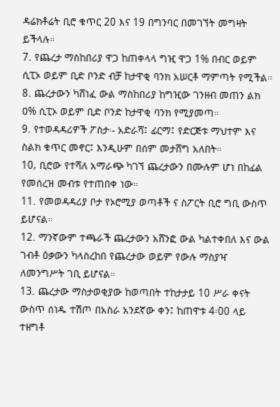ዳሬክቶሬት ቢሮ ቁጥር 20 እና 19 በግንባር በመገኘት መግዛት ይችላሉ።
7. የጨረታ ማስከበሪያ ዋጋ ከጠቀላላ ግዢ ዋጋ 1% በብር ወይም ሲፒኦ ወይም ቢድ ቦንድ ብቻ ከታዋቂ ባንክ አሠርቶ ማምጣት የሚችል።
8. ጨረታውን ካሸነፈ ውል ማስከበሪያ ከግዢው ገንዘብ መጠን ልክ ዐ% ሲፒኦ ወይም ቢድ ቦንድ ከታዋቂ ባንክ የሚያመጣ።
9. የተወዳዳሪዎች ፖስታ፡- አድራሻ፤ ፊርማ፤ የድርጅቱ ማህተም እና ስልክ ቁጥር መኖር፤ እንዲሁም በሰም መታሸግ አለበት።
10, ቢሮው የተሻለ አማራጭ ካገኘ ጨረታውን በሙሉም ሆነ በከፊል የመሰረዝ መብቱ የተጠበቀ ነው።
11. የመወዳዳሪያ ቦታ የኦሮሚያ ወጣቶች ና ስፖርት ቢሮ ግቢ ውስጥ ይሆናል።
12. ማንኛውም ተጫራች ጨረታውን አሸንፎ ውል ካልተቀበለ እና ውል ገብቶ ዕቃውን ካላስረከበ የጨረታው ወይም የውሉ ማስያዣ ለመንግሥት ገቢ ይሆናል።
13. ጨረታው ማስታወቂያው ከወጣበት ተከታታይ 10 ሥራ ቀናት ውስጥ ሰነዱ ተሽጦ በአስራ አንደኛው ቀን፤ ከጠዋቱ 4፡00 ላይ ተዘግቶ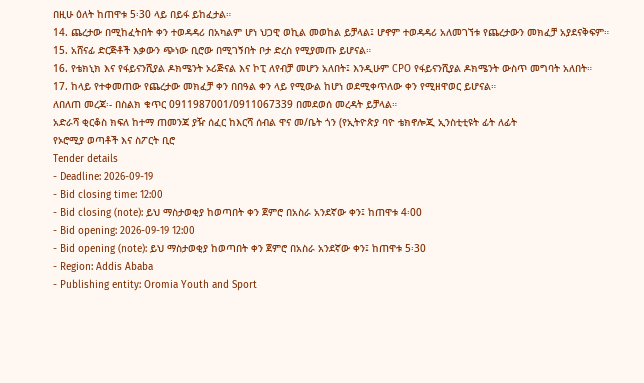በዚሁ ዕለት ከጠዋቱ 5፡30 ላይ በይፋ ይከፈታል።
14. ጨረታው በሚከፈትበት ቀን ተወዳዳሪ በአካልም ሆነ ህጋዊ ወኪል መወከል ይቻላል፤ ሆኖም ተወዳዳሪ አለመገኘቱ የጨረታውን መክፈቻ አያደናቅፍም።
15. አሸናፊ ድርጅቶች እቃውን ጭነው ቢሮው በሚገኝበት ቦታ ድረስ የሚያመጡ ይሆናል።
16. የቴክኒክ እና የፋይናንሺያል ዶክሜንት ኦሪጅናል እና ኮፒ ለየብቻ መሆን አለበት፤ እንዲሁም CPO የፋይናንሺያል ዶክሜንት ውስጥ መግባት አለበት።
17. ከላይ የተቀመጠው የጨረታው መክፈቻ ቀን በበዓል ቀን ላይ የሚውል ከሆነ ወደሚቀጥለው ቀን የሚዘዋወር ይሆናል።
ለበለጠ መረጃ፡- በስልክ ቁጥር 0911987001/0911067339 በመደወሰ መረዳት ይቻላል።
አድራሻ ቂርቆስ ክፍለ ከተማ ጠመንጃ ያዥ ሰፈር ከእርሻ ሰብል ዋና መ/ቤት ጎን (የኢትዮጵያ ባዮ ቴክኖሎጂ ኢንስቲቲዩት ፊት ለፊት
የኦሮሚያ ወጣቶች እና ስፖርት ቢሮ
Tender details
- Deadline: 2026-09-19
- Bid closing time: 12:00
- Bid closing (note): ይህ ማስታወቂያ ከወጣበት ቀን ጀምሮ በአስራ አንደኛው ቀን፤ ከጠዋቱ 4፡00
- Bid opening: 2026-09-19 12:00
- Bid opening (note): ይህ ማስታወቂያ ከወጣበት ቀን ጀምሮ በአስራ አንደኛው ቀን፤ ከጠዋቱ 5፡30
- Region: Addis Ababa
- Publishing entity: Oromia Youth and Sport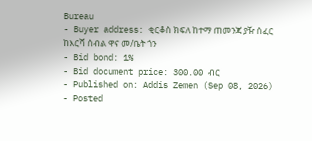Bureau
- Buyer address: ቂርቆስ ክፍለ ከተማ ጠመንጃ ያዥ ሰፈር ከእርሻ ሰብል ዋና መ/ቤት ጎን
- Bid bond: 1%
- Bid document price: 300.00 ብር
- Published on: Addis Zemen (Sep 08, 2026)
- Posted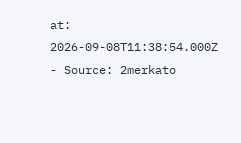at: 2026-09-08T11:38:54.000Z
- Source: 2merkato